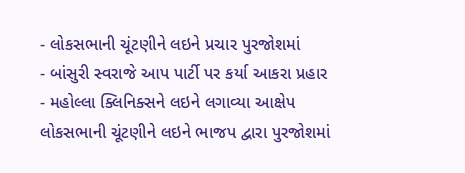- લોકસભાની ચૂંટણીને લઇને પ્રચાર પુરજોશમાં
- બાંસુરી સ્વરાજે આપ પાર્ટી પર કર્યા આકરા પ્રહાર
- મહોલ્લા ક્લિનિક્સને લઇને લગાવ્યા આક્ષેપ
લોકસભાની ચૂંટણીને લઇને ભાજપ દ્વારા પુરજોશમાં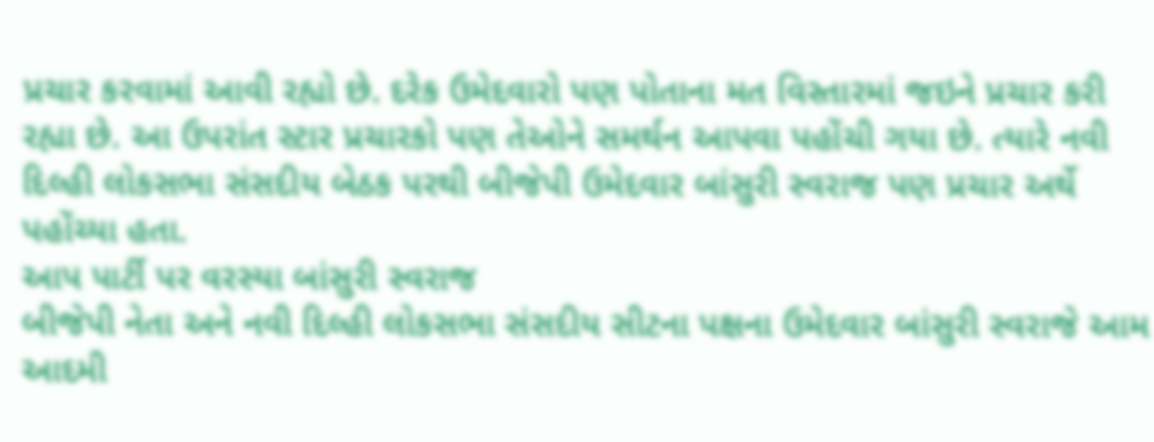પ્રચાર કરવામાં આવી રહ્યો છે. દરેક ઉમેદવારો પણ પોતાના મત વિસ્તારમાં જઇને પ્રચાર કરી રહ્યા છે. આ ઉપરાંત સ્ટાર પ્રચારકો પણ તેઓને સમર્થન આપવા પહોંચી ગયા છે. ત્યારે નવી દિલ્હી લોકસભા સંસદીય બેઠક પરથી બીજેપી ઉમેદવાર બાંસુરી સ્વરાજ પણ પ્રચાર અર્થે પહોંચ્યા હતા.
આપ પાર્ટી પર વરસ્યા બાંસુરી સ્વરાજ
બીજેપી નેતા અને નવી દિલ્હી લોકસભા સંસદીય સીટના પક્ષના ઉમેદવાર બાંસુરી સ્વરાજે આમ આદમી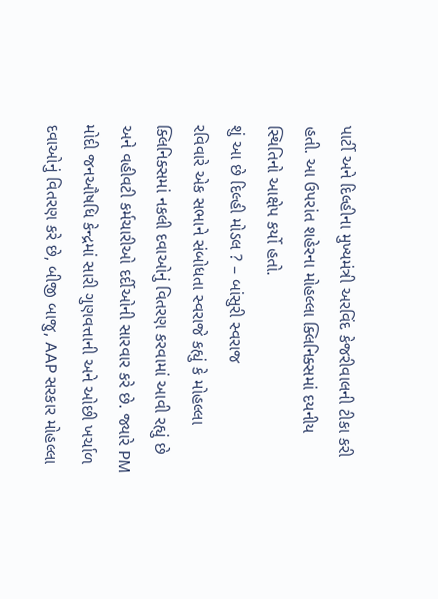પાર્ટી અને દિલ્હીના મુખ્યમંત્રી અરવિંદ કેજરીવાલની ટીકા કરી હતી. આ ઉપરાંત શહેરના મોહલ્લા ક્લિનિક્સમાં દયનીય સ્થિતિનો આક્ષેપ કર્યો હતો.
શું આ છે દિલ્હી મોડલ ? – બાંસુરી સ્વરાજ
રવિવારે એક સભાને સંબોધતા સ્વરાજે કહ્યું કે મોહલ્લા ક્લિનિક્સમાં નકલી દવાઓનું વિતરણ કરવામાં આવી રહ્યું છે અને વહીવટી કર્મચારીઓ દર્દીઓની સારવાર કરે છે. જ્યારે PM મોદી જનઔષધિ કેન્દ્રમાં સારી ગુણવત્તાની અને ઓછી ખર્ચાળ દવાઓનું વિતરણ કરે છે, બીજી બાજુ, AAP સરકાર મોહલ્લા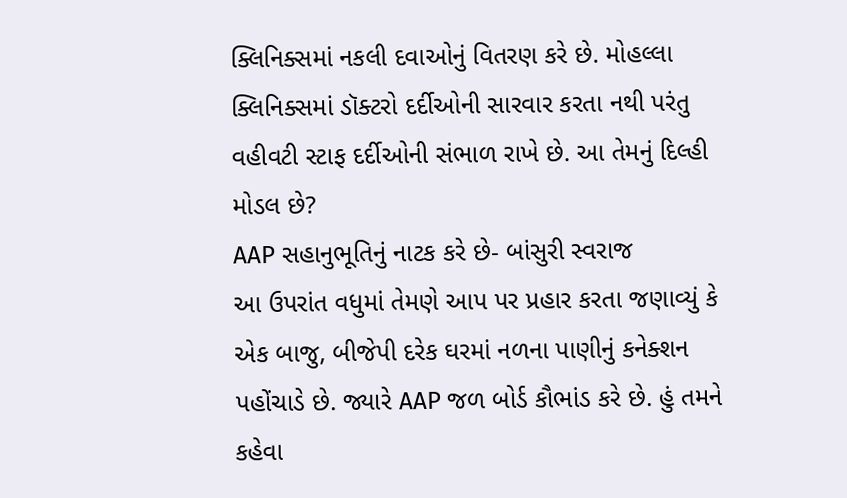ક્લિનિક્સમાં નકલી દવાઓનું વિતરણ કરે છે. મોહલ્લા ક્લિનિક્સમાં ડૉક્ટરો દર્દીઓની સારવાર કરતા નથી પરંતુ વહીવટી સ્ટાફ દર્દીઓની સંભાળ રાખે છે. આ તેમનું દિલ્હી મોડલ છે?
AAP સહાનુભૂતિનું નાટક કરે છે- બાંસુરી સ્વરાજ
આ ઉપરાંત વધુમાં તેમણે આપ પર પ્રહાર કરતા જણાવ્યું કે એક બાજુ, બીજેપી દરેક ઘરમાં નળના પાણીનું કનેક્શન પહોંચાડે છે. જ્યારે AAP જળ બોર્ડ કૌભાંડ કરે છે. હું તમને કહેવા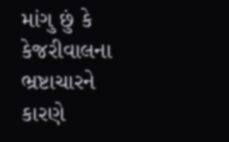માંગુ છું કે કેજરીવાલના ભ્રષ્ટાચારને કારણે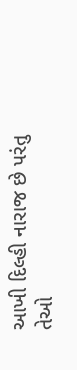આખી દિલ્હી નારાજ છે પરંતુ તેઓ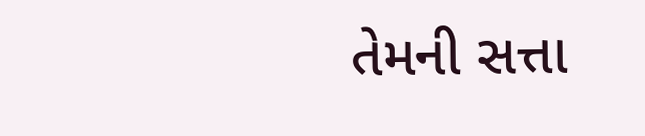તેમની સત્તા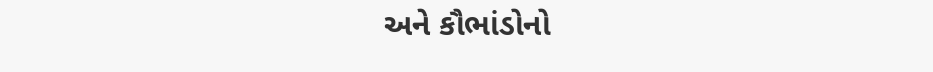અને કૌભાંડોનો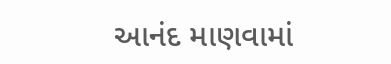આનંદ માણવામાં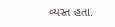વ્યસ્ત હતા.